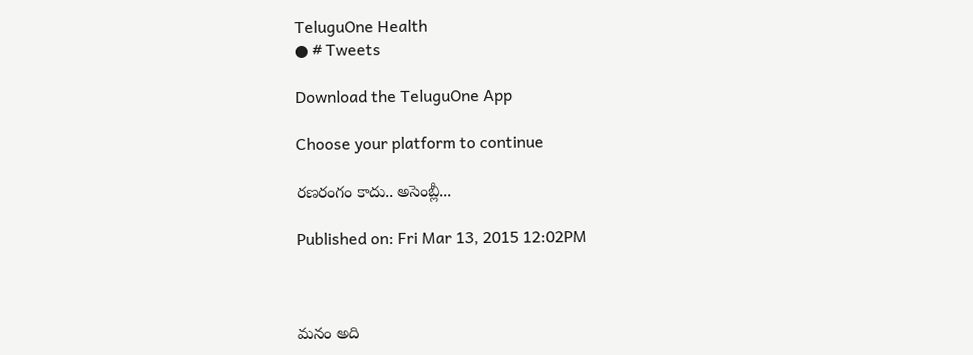TeluguOne Health
● # Tweets

Download the TeluguOne App

Choose your platform to continue

రణరంగం కాదు.. అసెంబ్లీ...

Published on: Fri Mar 13, 2015 12:02PM



మనం అది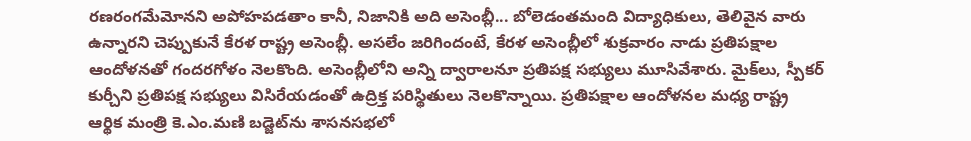రణరంగమేమోనని అపోహపడతాం కానీ, నిజానికి అది అసెంబ్లీ... బోలెడంతమంది విద్యాధికులు, తెలివైన వారు ఉన్నారని చెప్పుకునే కేరళ రాష్ట్ర అసెంబ్లీ. అసలేం జరిగిందంటే, కేరళ అసెంబ్లీలో శుక్రవారం నాడు ప్రతిపక్షాల ఆందోళనతో గందరగోళం నెలకొంది. అసెంబ్లీలోని అన్ని ద్వారాలనూ ప్రతిపక్ష సభ్యులు మూసివేశారు. మైక్‌లు, స్పీకర్‌ కుర్చీని ప్రతిపక్ష సభ్యులు విసిరేయడంతో ఉద్రిక్త పరిస్థితులు నెలకొన్నాయి. ప్రతిపక్షాల ఆందోళనల మధ్య రాష్ట్ర ఆర్థిక మంత్రి కె.ఎం.మణి బడ్జెట్‌ను శాసనసభలో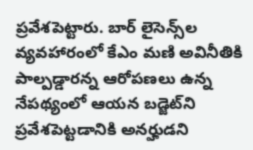ప్రవేశపెట్టారు. బార్ లైసెన్స్‌ల వ్యవహారంలో కేఎం మణి అవినీతికి పాల్పడ్డారన్న ఆరోపణలు ఉన్న నేపథ్యంలో ఆయన బడ్జెట్‌ని ప్రవేశపెట్టడానికి అనర్హుడని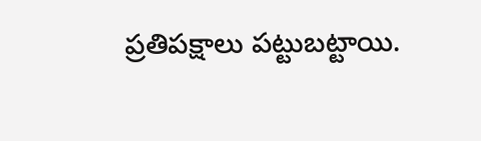ప్రతిపక్షాలు పట్టుబట్టాయి.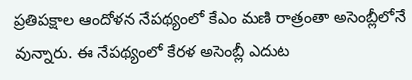ప్రతిపక్షాల ఆందోళన నేపథ్యంలో కేఎం మణి రాత్రంతా అసెంబ్లీలోనే వున్నారు. ఈ నేపథ్యంలో కేరళ అసెంబ్లీ ఎదుట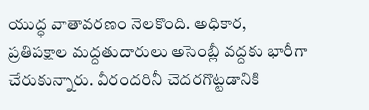యుద్ధ వాతావరణం నెలకొంది. అధికార, ప్రతిపక్షాల మద్దతుదారులు అసెంబ్లీ వద్దకు భారీగా చేరుకున్నారు. వీరందరినీ చెదరగొట్టడానికి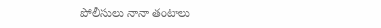పోలీసులు నానా తంటాలు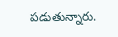పడుతున్నారు.